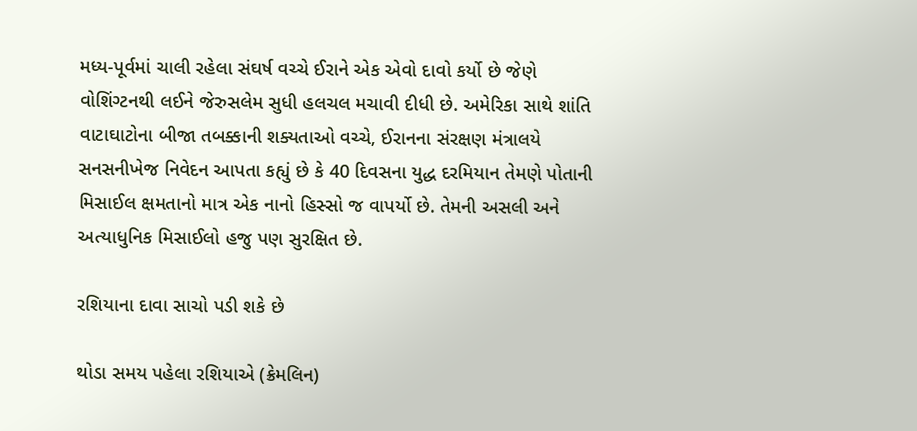મધ્ય-પૂર્વમાં ચાલી રહેલા સંઘર્ષ વચ્ચે ઈરાને એક એવો દાવો કર્યો છે જેણે વોશિંગ્ટનથી લઈને જેરુસલેમ સુધી હલચલ મચાવી દીધી છે. અમેરિકા સાથે શાંતિ વાટાઘાટોના બીજા તબક્કાની શક્યતાઓ વચ્ચે, ઈરાનના સંરક્ષણ મંત્રાલયે સનસનીખેજ નિવેદન આપતા કહ્યું છે કે 40 દિવસના યુદ્ધ દરમિયાન તેમણે પોતાની મિસાઈલ ક્ષમતાનો માત્ર એક નાનો હિસ્સો જ વાપર્યો છે. તેમની અસલી અને અત્યાધુનિક મિસાઈલો હજુ પણ સુરક્ષિત છે.

રશિયાના દાવા સાચો પડી શકે છે

થોડા સમય પહેલા રશિયાએ (ક્રેમલિન)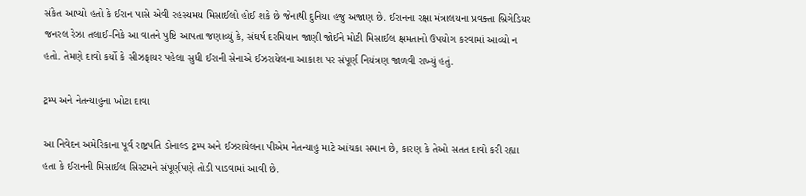સંકેત આપ્યો હતો કે ઈરાન પાસે એવી રહસ્યમય મિસાઈલો હોઈ શકે છે જેનાથી દુનિયા હજુ અજાણ છે. ઈરાનના રક્ષા મંત્રાલયના પ્રવક્તા બ્રિગેડિયર જનરલ રેઝા તલાઈ-નિકે આ વાતને પુષ્ટિ આપતા જણાવ્યું કે, સંઘર્ષ દરમિયાન જાણી જોઈને મોટી મિસાઈલ ક્ષમતાનો ઉપયોગ કરવામાં આવ્યો ન હતો. તેમણે દાવો કર્યો કે સીઝફાયર પહેલા સુધી ઈરાની સેનાએ ઈઝરાયેલના આકાશ પર સંપૂર્ણ નિયંત્રણ જાળવી રાખ્યું હતું.

ટ્રમ્પ અને નેતન્યાહુના ખોટા દાવા

આ નિવેદન અમેરિકાના પૂર્વ રાષ્ટ્રપતિ ડોનાલ્ડ ટ્રમ્પ અને ઈઝરાયેલના પીએમ નેતન્યાહુ માટે આંચકા સમાન છે, કારણ કે તેઓ સતત દાવો કરી રહ્યા હતા કે ઈરાનની મિસાઈલ સિસ્ટમને સંપૂર્ણપણે તોડી પાડવામાં આવી છે.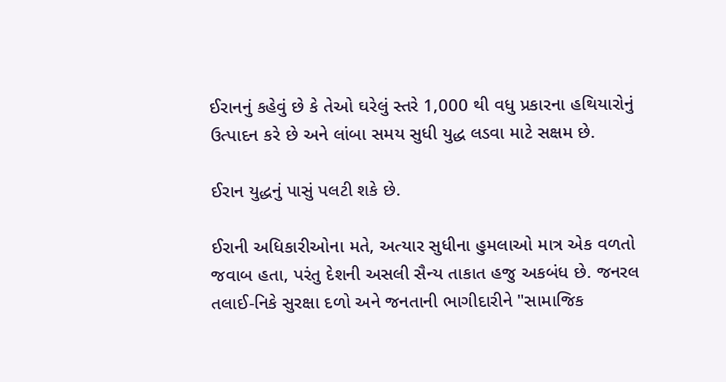ઈરાનનું કહેવું છે કે તેઓ ઘરેલું સ્તરે 1,000 થી વધુ પ્રકારના હથિયારોનું ઉત્પાદન કરે છે અને લાંબા સમય સુધી યુદ્ધ લડવા માટે સક્ષમ છે.

ઈરાન યુદ્ધનું પાસું પલટી શકે છે.

ઈરાની અધિકારીઓના મતે, અત્યાર સુધીના હુમલાઓ માત્ર એક વળતો જવાબ હતા, પરંતુ દેશની અસલી સૈન્ય તાકાત હજુ અકબંધ છે. જનરલ તલાઈ-નિકે સુરક્ષા દળો અને જનતાની ભાગીદારીને "સામાજિક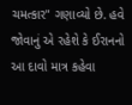ચમત્કાર" ગણાવ્યો છે. હવે જોવાનું એ રહેશે કે ઈરાનનો આ દાવો માત્ર કહેવા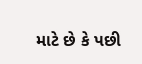માટે છે કે પછી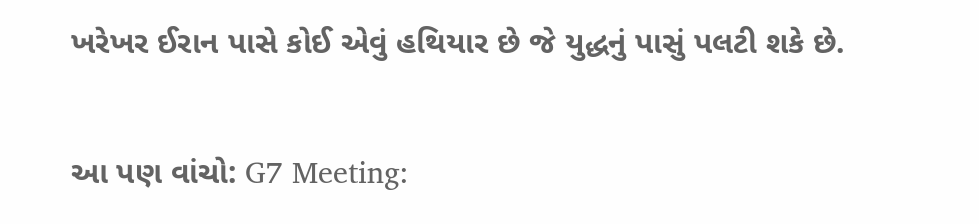ખરેખર ઈરાન પાસે કોઈ એવું હથિયાર છે જે યુદ્ધનું પાસું પલટી શકે છે.

આ પણ વાંચો: G7 Meeting: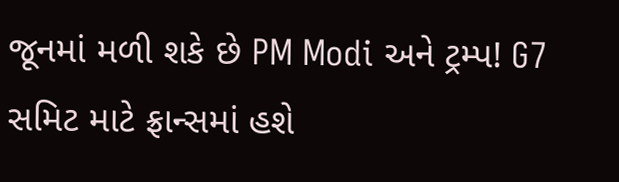જૂનમાં મળી શકે છે PM Modi અને ટ્રમ્પ! G7 સમિટ માટે ફ્રાન્સમાં હશે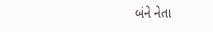બંને નેતા